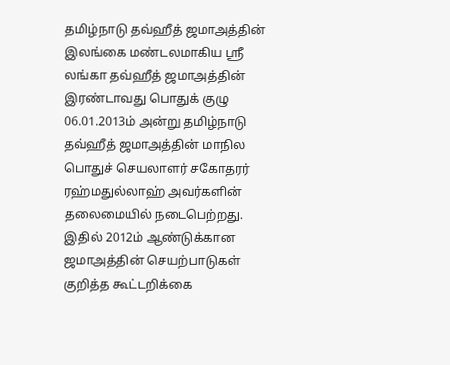தமிழ்நாடு தவ்ஹீத் ஜமாஅத்தின் இலங்கை மண்டலமாகிய ஸ்ரீ லங்கா தவ்ஹீத் ஜமாஅத்தின் இரண்டாவது பொதுக் குழு 06.01.2013ம் அன்று தமிழ்நாடு தவ்ஹீத் ஜமாஅத்தின் மாநில பொதுச் செயலாளர் சகோதரர் ரஹ்மதுல்லாஹ் அவர்களின் தலைமையில் நடைபெற்றது. இதில் 2012ம் ஆண்டுக்கான ஜமாஅத்தின் செயற்பாடுகள் குறித்த கூட்டறிக்கை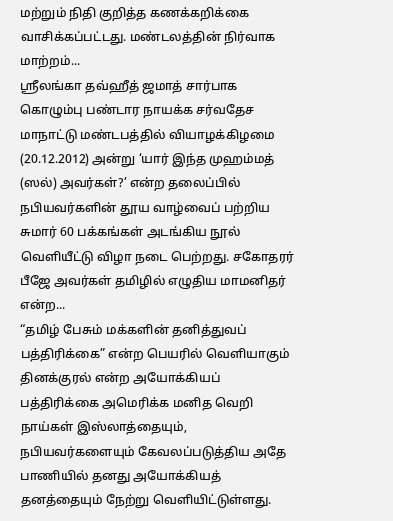மற்றும் நிதி குறித்த கணக்கறிக்கை வாசிக்கப்பட்டது. மண்டலத்தின் நிர்வாக மாற்றம்...
ஸ்ரீலங்கா தவ்ஹீத் ஜமாத் சார்பாக கொழும்பு பண்டார நாயக்க சர்வதேச மாநாட்டு மண்டபத்தில் வியாழக்கிழமை (20.12.2012) அன்று ‘யார் இந்த முஹம்மத் (ஸல்) அவர்கள்?’ என்ற தலைப்பில் நபியவர்களின் தூய வாழ்வைப் பற்றிய சுமார் 60 பக்கங்கள் அடங்கிய நூல் வெளியீட்டு விழா நடை பெற்றது. சகோதரர் பீஜே அவர்கள் தமிழில் எழுதிய மாமனிதர் என்ற...
“தமிழ் பேசும் மக்களின் தனித்துவப் பத்திரிக்கை” என்ற பெயரில் வெளியாகும் தினக்குரல் என்ற அயோக்கியப் பத்திரிக்கை அமெரிக்க மனித வெறி நாய்கள் இஸ்லாத்தையும், நபியவர்களையும் கேவலப்படுத்திய அதே பாணியில் தனது அயோக்கியத் தனத்தையும் நேற்று வெளியிட்டுள்ளது.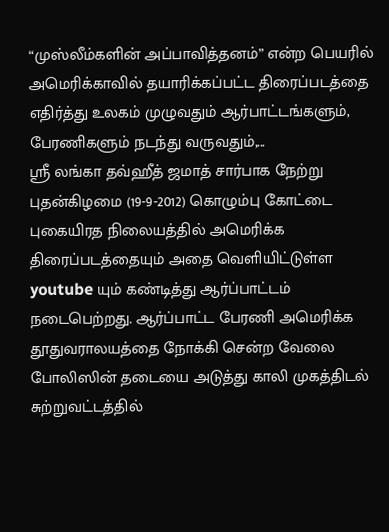“முஸ்லீம்களின் அப்பாவித்தனம்” என்ற பெயரில் அமெரிக்காவில் தயாரிக்கப்பட்ட திரைப்படத்தை எதிர்த்து உலகம் முழுவதும் ஆர்பாட்டங்களும், பேரணிகளும் நடந்து வருவதும்,...
ஸ்ரீ லங்கா தவ்ஹீத் ஜமாத் சார்பாக நேற்று புதன்கிழமை (19-9-2012) கொழும்பு கோட்டை புகையிரத நிலையத்தில் அமெரிக்க திரைப்படத்தையும் அதை வெளியிட்டுள்ள youtube யும் கண்டித்து ஆர்ப்பாட்டம் நடைபெற்றது. ஆர்ப்பாட்ட பேரணி அமெரிக்க தூதுவராலயத்தை நோக்கி சென்ற வேலை போலிஸின் தடையை அடுத்து காலி முகத்திடல் சுற்றுவட்டத்தில்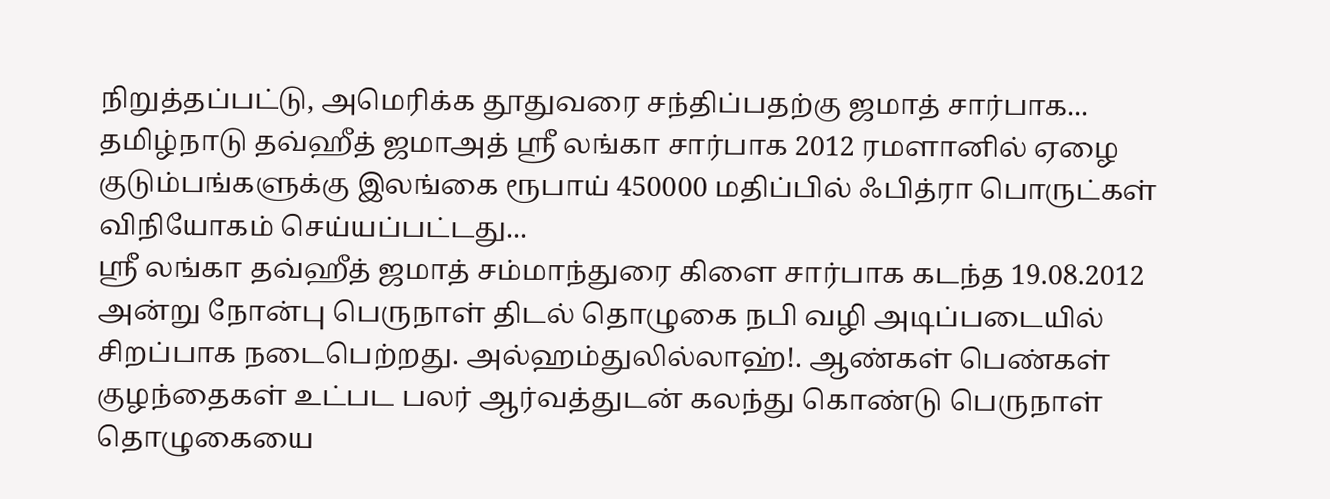நிறுத்தப்பட்டு, அமெரிக்க தூதுவரை சந்திப்பதற்கு ஜமாத் சார்பாக...
தமிழ்நாடு தவ்ஹீத் ஜமாஅத் ஸ்ரீ லங்கா சார்பாக 2012 ரமளானில் ஏழை குடும்பங்களுக்கு இலங்கை ரூபாய் 450000 மதிப்பில் ஃபித்ரா பொருட்கள் விநியோகம் செய்யப்பட்டது...
ஸ்ரீ லங்கா தவ்ஹீத் ஜமாத் சம்மாந்துரை கிளை சார்பாக கடந்த 19.08.2012 அன்று நோன்பு பெருநாள் திடல் தொழுகை நபி வழி அடிப்படையில் சிறப்பாக நடைபெற்றது. அல்ஹம்துலில்லாஹ்!. ஆண்கள் பெண்கள் குழந்தைகள் உட்பட பலர் ஆர்வத்துடன் கலந்து கொண்டு பெருநாள் தொழுகையை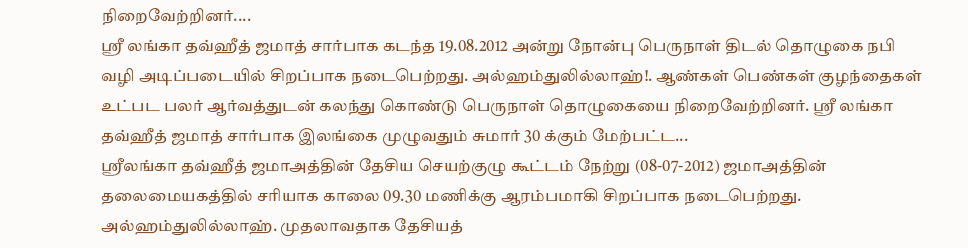நிறைவேற்றினர்....
ஸ்ரீ லங்கா தவ்ஹீத் ஜமாத் சார்பாக கடந்த 19.08.2012 அன்று நோன்பு பெருநாள் திடல் தொழுகை நபி வழி அடிப்படையில் சிறப்பாக நடைபெற்றது. அல்ஹம்துலில்லாஹ்!. ஆண்கள் பெண்கள் குழந்தைகள் உட்பட பலர் ஆர்வத்துடன் கலந்து கொண்டு பெருநாள் தொழுகையை நிறைவேற்றினர். ஸ்ரீ லங்கா தவ்ஹீத் ஜமாத் சார்பாக இலங்கை முழுவதும் சுமார் 30 க்கும் மேற்பட்ட...
ஸ்ரீலங்கா தவ்ஹீத் ஜமாஅத்தின் தேசிய செயற்குழு கூட்டம் நேற்று (08-07-2012) ஜமாஅத்தின் தலைமையகத்தில் சரியாக காலை 09.30 மணிக்கு ஆரம்பமாகி சிறப்பாக நடைபெற்றது. அல்ஹம்துலில்லாஹ். முதலாவதாக தேசியத்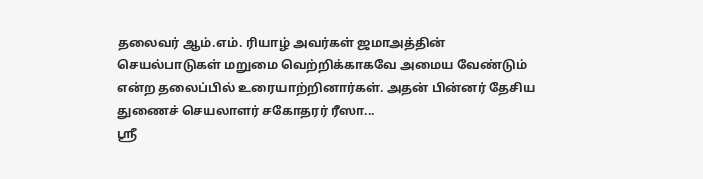தலைவர் ஆம்.எம். ரியாழ் அவர்கள் ஜமாஅத்தின் செயல்பாடுகள் மறுமை வெற்றிக்காகவே அமைய வேண்டும் என்ற தலைப்பில் உரையாற்றினார்கள். அதன் பின்னர் தேசிய துணைச் செயலாளர் சகோதரர் ரீஸா...
ஸ்ரீ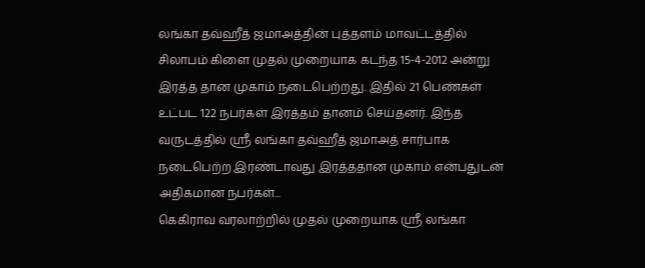லங்கா தவ்ஹீத் ஜமாஅத்தின் புத்தளம் மாவட்டத்தில் சிலாபம் கிளை முதல் முறையாக கடந்த 15-4-2012 அன்று இரத்த தான முகாம் நடைபெற்றது. இதில் 21 பெண்கள் உட்பட 122 நபர்கள் இரத்தம் தானம் செய்தனர். இந்த வருடத்தில் ஸ்ரீ லங்கா தவ்ஹீத் ஜமாஅத் சார்பாக நடைபெற்ற இரண்டாவது இரத்ததான முகாம் என்பதுடன் அதிகமான நபர்கள்...
கெகிராவ வரலாற்றில் முதல் முறையாக ஸ்ரீ லங்கா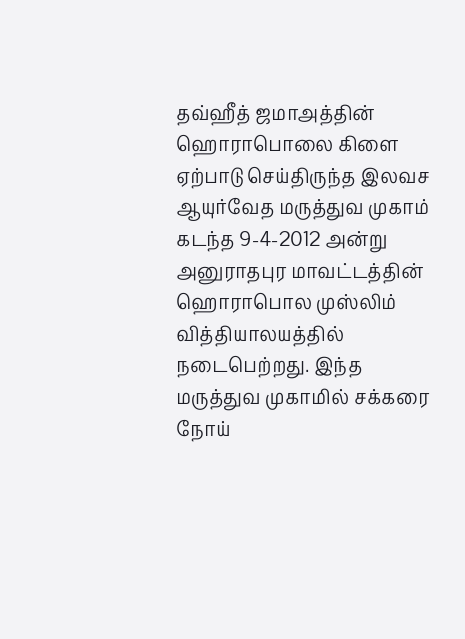தவ்ஹீத் ஜமாஅத்தின் ஹொராபொலை கிளை ஏற்பாடு செய்திருந்த இலவச ஆயுர்வேத மருத்துவ முகாம் கடந்த 9-4-2012 அன்று அனுராதபுர மாவட்டத்தின் ஹொராபொல முஸ்லிம் வித்தியாலயத்தில் நடைபெற்றது. இந்த மருத்துவ முகாமில் சக்கரை நோய்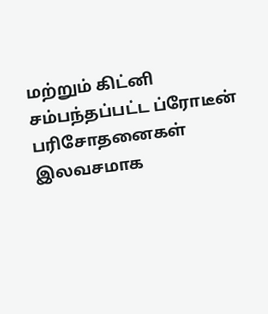மற்றும் கிட்னி சம்பந்தப்பட்ட ப்ரோடீன் பரிசோதனைகள் இலவசமாக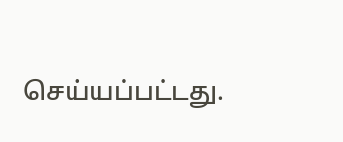செய்யப்பட்டது.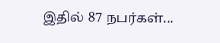இதில் 87 நபர்கள்...